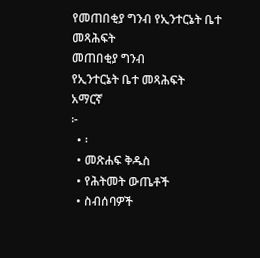የመጠበቂያ ግንብ የኢንተርኔት ቤተ መጻሕፍት
መጠበቂያ ግንብ
የኢንተርኔት ቤተ መጻሕፍት
አማርኛ
፦
  • ፡
  • መጽሐፍ ቅዱስ
  • የሕትመት ውጤቶች
  • ስብሰባዎች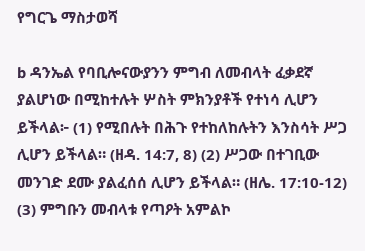የግርጌ ማስታወሻ

b ዳንኤል የባቢሎናውያንን ምግብ ለመብላት ፈቃደኛ ያልሆነው በሚከተሉት ሦስት ምክንያቶች የተነሳ ሊሆን ይችላል፦ (1) የሚበሉት በሕጉ የተከለከሉትን እንስሳት ሥጋ ሊሆን ይችላል። (ዘዳ. 14:7, 8) (2) ሥጋው በተገቢው መንገድ ደሙ ያልፈሰሰ ሊሆን ይችላል። (ዘሌ. 17:10-12) (3) ምግቡን መብላቱ የጣዖት አምልኮ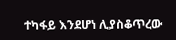ተካፋይ እንደሆነ ሊያስቆጥረው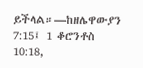ይችላል።—ከዘሌዋውያን 7:15፤ 1 ቆሮንቶስ 10:18,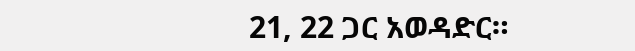21, 22 ጋር አወዳድር።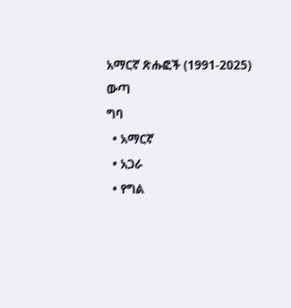አማርኛ ጽሑፎች (1991-2025)
ውጣ
ግባ
  • አማርኛ
  • አጋራ
  • የግል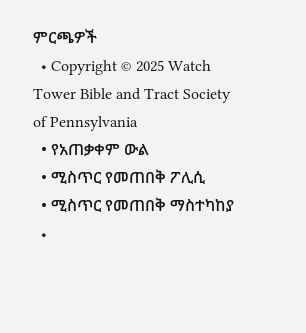ምርጫዎች
  • Copyright © 2025 Watch Tower Bible and Tract Society of Pennsylvania
  • የአጠቃቀም ውል
  • ሚስጥር የመጠበቅ ፖሊሲ
  • ሚስጥር የመጠበቅ ማስተካከያ
  •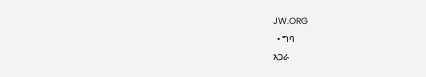JW.ORG
  • ግባ
አጋራ